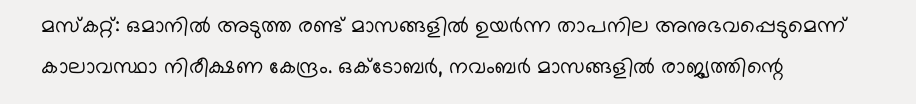മസ്കറ്റ്: ഒമാനിൽ അടുത്ത രണ്ട് മാസങ്ങളിൽ ഉയർന്ന താപനില അനുഭവപ്പെടുമെന്ന് കാലാവസ്ഥാ നിരീക്ഷണ കേന്ദ്രം. ഒക്ടോബർ, നവംബർ മാസങ്ങളിൽ രാജ്യത്തിന്റെ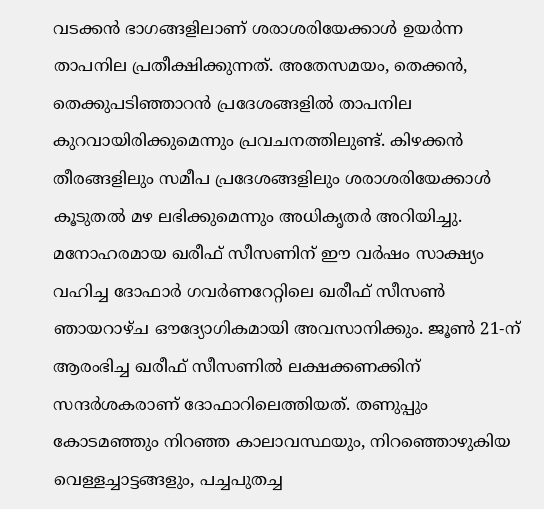വടക്കൻ ഭാഗങ്ങളിലാണ് ശരാശരിയേക്കാൾ ഉയർന്ന താപനില പ്രതീക്ഷിക്കുന്നത്. അതേസമയം, തെക്കൻ, തെക്കുപടിഞ്ഞാറൻ പ്രദേശങ്ങളിൽ താപനില കുറവായിരിക്കുമെന്നും പ്രവചനത്തിലുണ്ട്. കിഴക്കൻ തീരങ്ങളിലും സമീപ പ്രദേശങ്ങളിലും ശരാശരിയേക്കാൾ കൂടുതൽ മഴ ലഭിക്കുമെന്നും അധികൃതർ അറിയിച്ചു.
മനോഹരമായ ഖരീഫ് സീസണിന് ഈ വർഷം സാക്ഷ്യം വഹിച്ച ദോഫാർ ഗവർണറേറ്റിലെ ഖരീഫ് സീസൺ ഞായറാഴ്ച ഔദ്യോഗികമായി അവസാനിക്കും. ജൂൺ 21-ന് ആരംഭിച്ച ഖരീഫ് സീസണിൽ ലക്ഷക്കണക്കിന് സന്ദർശകരാണ് ദോഫാറിലെത്തിയത്. തണുപ്പും കോടമഞ്ഞും നിറഞ്ഞ കാലാവസ്ഥയും, നിറഞ്ഞൊഴുകിയ വെള്ളച്ചാട്ടങ്ങളും, പച്ചപുതച്ച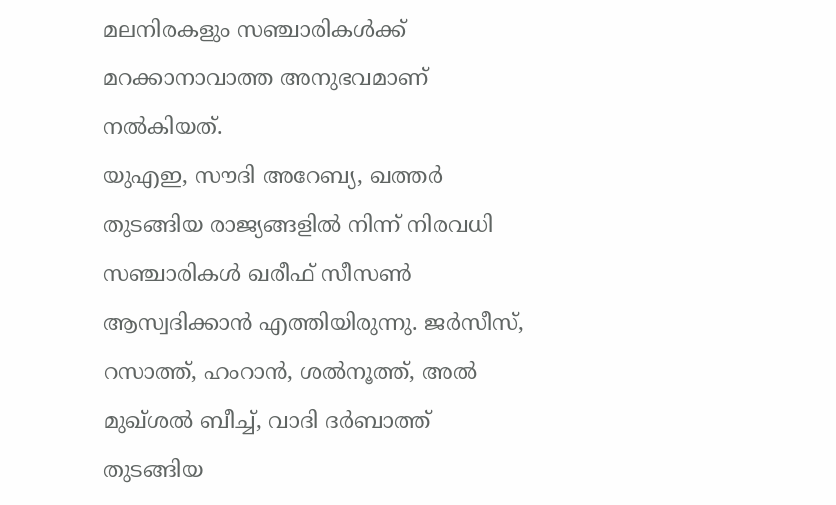മലനിരകളും സഞ്ചാരികൾക്ക് മറക്കാനാവാത്ത അനുഭവമാണ് നൽകിയത്.
യുഎഇ, സൗദി അറേബ്യ, ഖത്തർ തുടങ്ങിയ രാജ്യങ്ങളിൽ നിന്ന് നിരവധി സഞ്ചാരികൾ ഖരീഫ് സീസൺ ആസ്വദിക്കാൻ എത്തിയിരുന്നു. ജർസീസ്, റസാത്ത്, ഹംറാൻ, ശൽനൂത്ത്, അൽ മുഖ്ശൽ ബീച്ച്, വാദി ദർബാത്ത് തുടങ്ങിയ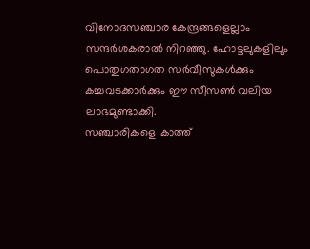വിനോദസഞ്ചാര കേന്ദ്രങ്ങളെല്ലാം സന്ദർശകരാൽ നിറഞ്ഞു. ഹോട്ടലുകളിലും പൊതുഗതാഗത സർവീസുകൾക്കും കച്ചവടക്കാർക്കും ഈ സീസൺ വലിയ ലാഭമുണ്ടാക്കി.
സഞ്ചാരികളെ കാത്ത്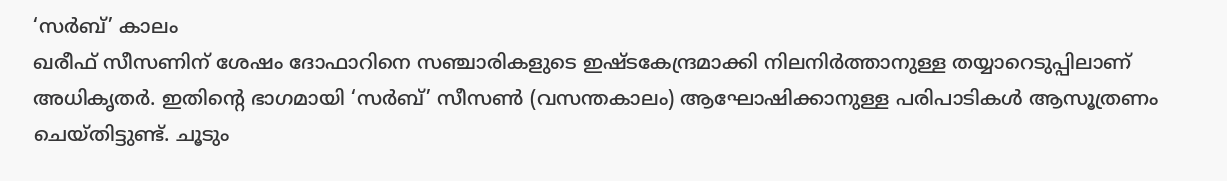‘സർബ്’ കാലം
ഖരീഫ് സീസണിന് ശേഷം ദോഫാറിനെ സഞ്ചാരികളുടെ ഇഷ്ടകേന്ദ്രമാക്കി നിലനിർത്താനുള്ള തയ്യാറെടുപ്പിലാണ് അധികൃതർ. ഇതിന്റെ ഭാഗമായി ‘സർബ്’ സീസൺ (വസന്തകാലം) ആഘോഷിക്കാനുള്ള പരിപാടികൾ ആസൂത്രണം ചെയ്തിട്ടുണ്ട്. ചൂടും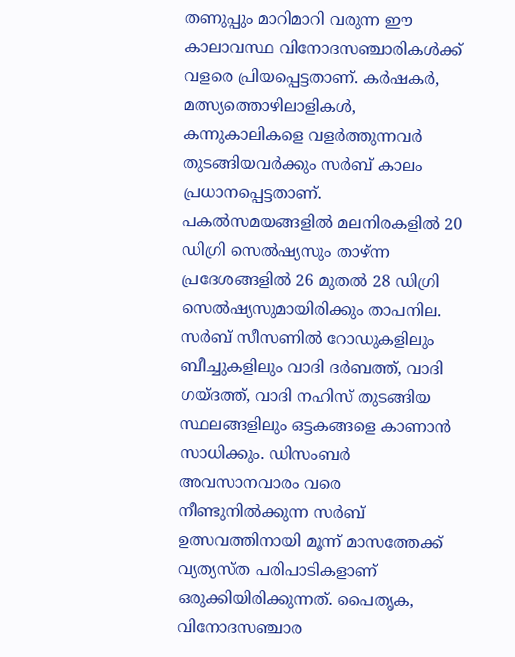തണുപ്പും മാറിമാറി വരുന്ന ഈ കാലാവസ്ഥ വിനോദസഞ്ചാരികൾക്ക് വളരെ പ്രിയപ്പെട്ടതാണ്. കർഷകർ, മത്സ്യത്തൊഴിലാളികൾ, കന്നുകാലികളെ വളർത്തുന്നവർ തുടങ്ങിയവർക്കും സർബ് കാലം പ്രധാനപ്പെട്ടതാണ്.
പകൽസമയങ്ങളിൽ മലനിരകളിൽ 20 ഡിഗ്രി സെൽഷ്യസും താഴ്ന്ന പ്രദേശങ്ങളിൽ 26 മുതൽ 28 ഡിഗ്രി സെൽഷ്യസുമായിരിക്കും താപനില. സർബ് സീസണിൽ റോഡുകളിലും ബീച്ചുകളിലും വാദി ദർബത്ത്, വാദി ഗയ്ദത്ത്, വാദി നഹിസ് തുടങ്ങിയ സ്ഥലങ്ങളിലും ഒട്ടകങ്ങളെ കാണാൻ സാധിക്കും. ഡിസംബർ അവസാനവാരം വരെ നീണ്ടുനിൽക്കുന്ന സർബ് ഉത്സവത്തിനായി മൂന്ന് മാസത്തേക്ക് വ്യത്യസ്ത പരിപാടികളാണ് ഒരുക്കിയിരിക്കുന്നത്. പൈതൃക, വിനോദസഞ്ചാര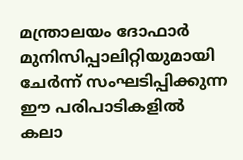മന്ത്രാലയം ദോഫാർ മുനിസിപ്പാലിറ്റിയുമായി ചേർന്ന് സംഘടിപ്പിക്കുന്ന ഈ പരിപാടികളിൽ കലാ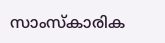സാംസ്കാരിക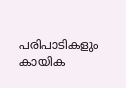പരിപാടികളും കായിക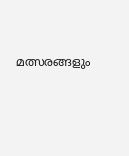മത്സരങ്ങളും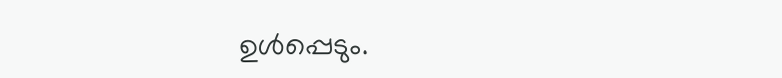ഉൾപ്പെടും.